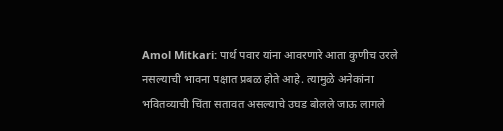Amol Mitkari: पार्थ पवार यांना आवरणारे आता कुणीच उरले नसल्याची भावना पक्षात प्रबळ होते आहे. त्यामुळे अनेकांना भवितव्याची चिंता सतावत असल्याचे उघड बोलले जाऊ लागले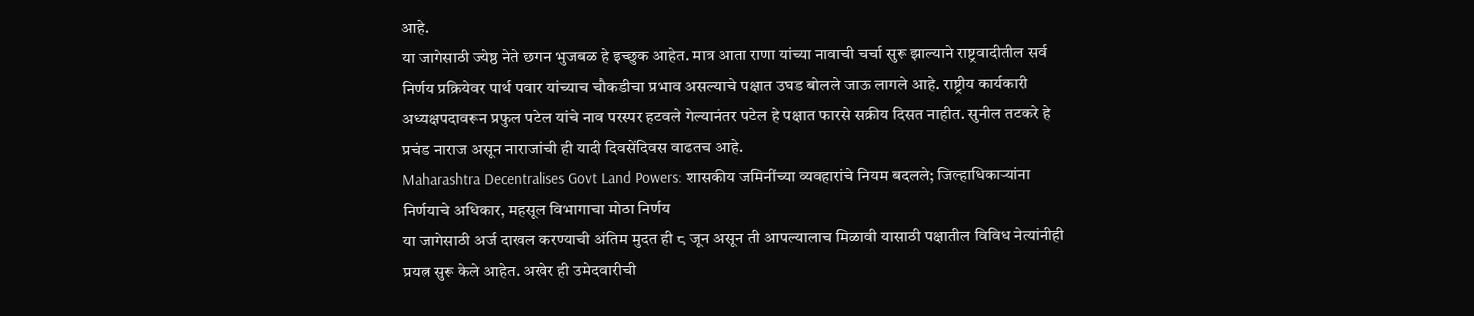आहे.
या जागेसाठी ज्येष्ठ नेते छगन भुजबळ हे इच्छुक आहेत. मात्र आता राणा यांच्या नावाची चर्चा सुरू झाल्याने राष्ट्रवादीतील सर्व निर्णय प्रक्रियेवर पार्थ पवार यांच्याच चौकडीचा प्रभाव असल्याचे पक्षात उघड बोलले जाऊ लागले आहे. राष्ट्रीय कार्यकारी अध्यक्षपदावरून प्रफुल पटेल यांचे नाव परस्पर हटवले गेल्यानंतर पटेल हे पक्षात फारसे सक्रीय दिसत नाहीत. सुनील तटकरे हे प्रचंड नाराज असून नाराजांची ही यादी दिवसेंदिवस वाढतच आहे.
Maharashtra Decentralises Govt Land Powers: शासकीय जमिनींच्या व्यवहारांचे नियम बदलले; जिल्हाधिकाऱ्यांना निर्णयाचे अधिकार, महसूल विभागाचा मोठा निर्णय
या जागेसाठी अर्ज दाखल करण्याची अंतिम मुदत ही ८ जून असून ती आपल्यालाच मिळावी यासाठी पक्षातील विविध नेत्यांनीही प्रयत्न सुरू केले आहेत. अखेर ही उमेदवारीची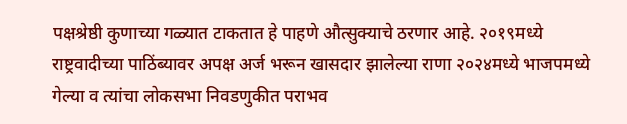पक्षश्रेष्ठी कुणाच्या गळ्यात टाकतात हे पाहणे औत्सुक्याचे ठरणार आहे. २०१९मध्ये राष्ट्रवादीच्या पाठिंब्यावर अपक्ष अर्ज भरून खासदार झालेल्या राणा २०२४मध्ये भाजपमध्ये गेल्या व त्यांचा लोकसभा निवडणुकीत पराभव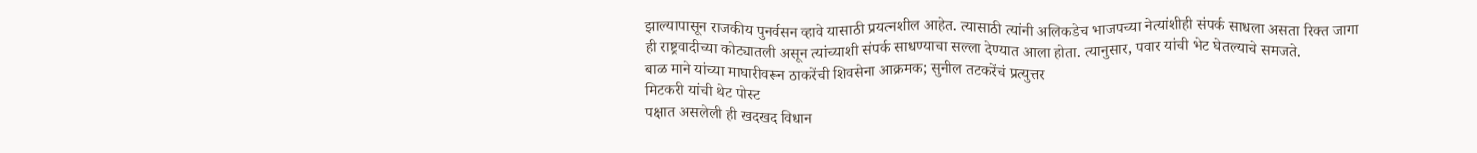झाल्यापासून राजकीय पुनर्वसन व्हावे यासाठी प्रयत्नशील आहेत. त्यासाठी त्यांनी अलिकडेच भाजपच्या नेत्यांशीही संपर्क साधला असता रिक्त जागा ही राष्ट्रवादीच्या कोट्यातली असून त्यांच्याशी संपर्क साधण्याचा सल्ला देण्यात आला होता. त्यानुसार, पवार यांची भेट घेतल्याचे समजते.
बाळ माने यांच्या माघारीवरून ठाकरेंची शिवसेना आक्रमक; सुनील तटकरेंचं प्रत्युत्तर
मिटकरी यांची थेट पोस्ट
पक्षात असलेली ही खदखद विधान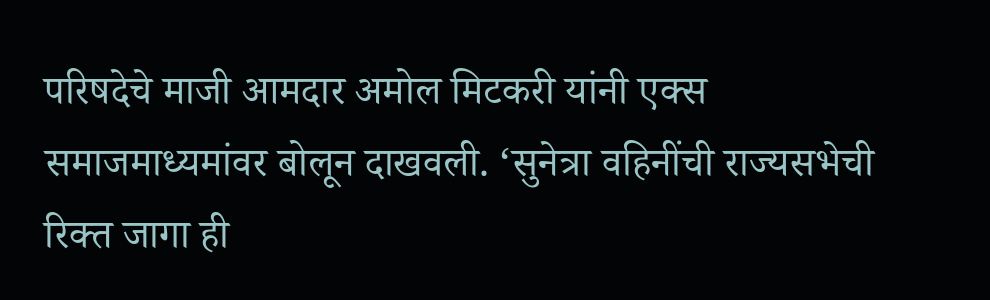परिषदेचे माजी आमदार अमोल मिटकरी यांनी एक्स समाजमाध्यमांवर बोलून दाखवली. ‘सुनेत्रा वहिनींची राज्यसभेची रिक्त जागा ही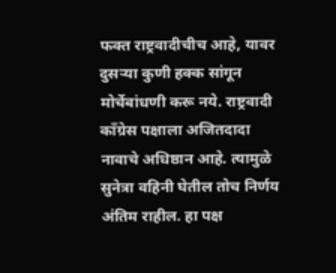फक्त राष्ट्रवादीचीच आहे, यावर दुसऱ्या कुणी हक्क सांगून मोर्चेबांधणी करू नये. राष्ट्रवादी काँग्रेस पक्षाला अजितदादा नावाचे अधिष्ठान आहे. त्यामुळे सुनेत्रा वहिनी घेतील तोच निर्णय अंतिम राहील. हा पक्ष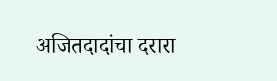अजितदादांचा दरारा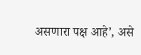असणारा पक्ष आहे’, असे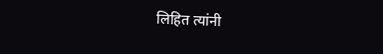लिहित त्यांनी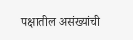पक्षातील असंख्यांची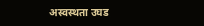अस्वस्थता उघड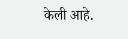केली आहे.